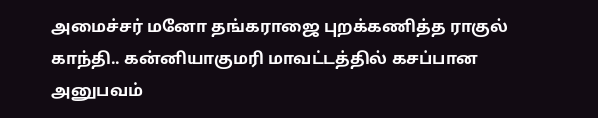அமைச்சர் மனோ தங்கராஜை புறக்கணித்த ராகுல் காந்தி.. கன்னியாகுமரி மாவட்டத்தில் கசப்பான அனுபவம்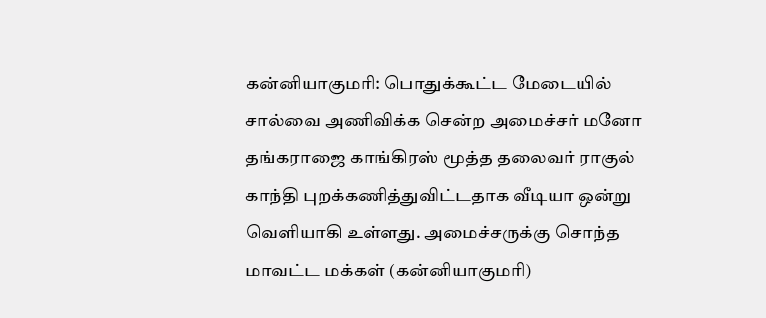கன்னியாகுமரி: பொதுக்கூட்ட மேடையில் சால்வை அணிவிக்க சென்ற அமைச்சர் மனோ தங்கராஜை காங்கிரஸ் மூத்த தலைவர் ராகுல் காந்தி புறக்கணித்துவிட்டதாக வீடியா ஒன்று வெளியாகி உள்ளது. அமைச்சருக்கு சொந்த மாவட்ட மக்கள் (கன்னியாகுமரி)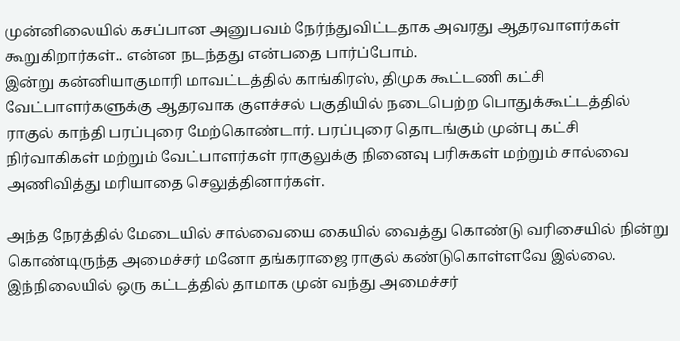முன்னிலையில் கசப்பான அனுபவம் நேர்ந்துவிட்டதாக அவரது ஆதரவாளர்கள் கூறுகிறார்கள்.. என்ன நடந்தது என்பதை பார்ப்போம்.
இன்று கன்னியாகுமாரி மாவட்டத்தில் காங்கிரஸ், திமுக கூட்டணி கட்சி வேட்பாளர்களுக்கு ஆதரவாக குளச்சல் பகுதியில் நடைபெற்ற பொதுக்கூட்டத்தில் ராகுல் காந்தி பரப்புரை மேற்கொண்டார். பரப்புரை தொடங்கும் முன்பு கட்சி நிர்வாகிகள் மற்றும் வேட்பாளர்கள் ராகுலுக்கு நினைவு பரிசுகள் மற்றும் சால்வை அணிவித்து மரியாதை செலுத்தினார்கள்.

அந்த நேரத்தில் மேடையில் சால்வையை கையில் வைத்து கொண்டு வரிசையில் நின்று கொண்டிருந்த அமைச்சர் மனோ தங்கராஜை ராகுல் கண்டுகொள்ளவே இல்லை. இந்நிலையில் ஒரு கட்டத்தில் தாமாக முன் வந்து அமைச்சர்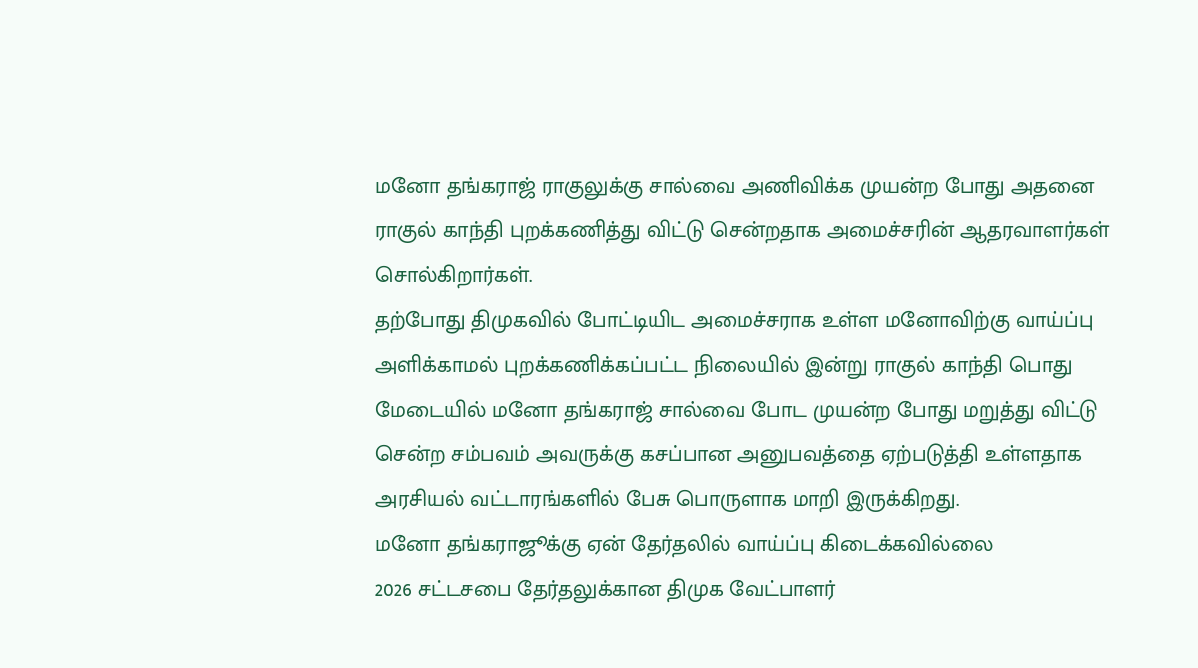மனோ தங்கராஜ் ராகுலுக்கு சால்வை அணிவிக்க முயன்ற போது அதனை ராகுல் காந்தி புறக்கணித்து விட்டு சென்றதாக அமைச்சரின் ஆதரவாளர்கள் சொல்கிறார்கள்.
தற்போது திமுகவில் போட்டியிட அமைச்சராக உள்ள மனோவிற்கு வாய்ப்பு அளிக்காமல் புறக்கணிக்கப்பட்ட நிலையில் இன்று ராகுல் காந்தி பொது மேடையில் மனோ தங்கராஜ் சால்வை போட முயன்ற போது மறுத்து விட்டு சென்ற சம்பவம் அவருக்கு கசப்பான அனுபவத்தை ஏற்படுத்தி உள்ளதாக அரசியல் வட்டாரங்களில் பேசு பொருளாக மாறி இருக்கிறது.
மனோ தங்கராஜூக்கு ஏன் தேர்தலில் வாய்ப்பு கிடைக்கவில்லை
2026 சட்டசபை தேர்தலுக்கான திமுக வேட்பாளர்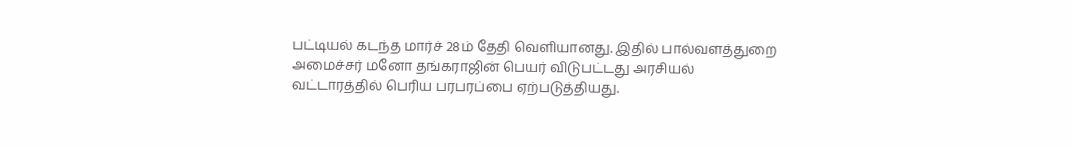பட்டியல் கடந்த மார்ச் 28ம் தேதி வெளியானது. இதில் பால்வளத்துறை அமைச்சர் மனோ தங்கராஜின் பெயர் விடுபட்டது அரசியல் வட்டாரத்தில் பெரிய பரபரப்பை ஏற்படுத்தியது.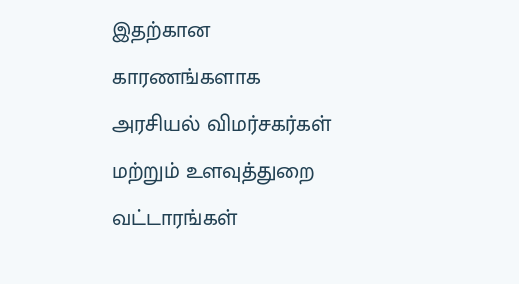இதற்கான காரணங்களாக அரசியல் விமர்சகர்கள் மற்றும் உளவுத்துறை வட்டாரங்கள்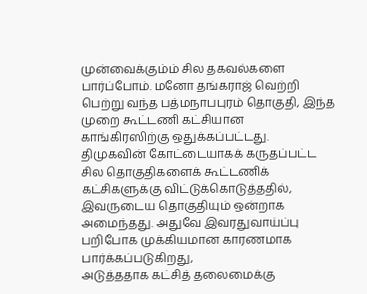முன்வைக்கும்ம் சில தகவல்களை பார்ப்போம். மனோ தங்கராஜ் வெற்றி பெற்று வந்த பத்மநாபபுரம் தொகுதி, இந்த முறை கூட்டணி கட்சியான காங்கிரஸிற்கு ஒதுக்கப்பட்டது. திமுகவின் கோட்டையாகக் கருதப்பட்ட சில தொகுதிகளைக் கூட்டணிக் கட்சிகளுக்கு விட்டுக்கொடுத்ததில், இவருடைய தொகுதியும் ஒன்றாக அமைந்தது. அதுவே இவரதுவாய்ப்பு பறிபோக முக்கியமான காரணமாக பார்க்கப்படுகிறது,
அடுத்ததாக கட்சித் தலைமைக்கு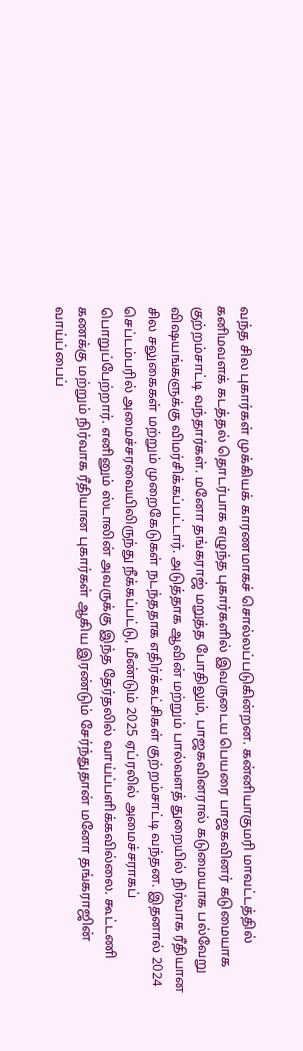வந்த சில புகார்கள் முக்கியக் காரணமாகச் சொல்லப்படுகின்றன. கன்னியாகுமரி மாவட்டத்தில் கனிமவளக் கடத்தல் தொடர்பாக எழுந்த புகார்களில் இவருடைய பெயரை பாஜகவினர் கடுமையாக குற்றம்சாட்டி வந்தார்கள். மனோ தங்கராஜ் மறுத்த போதிலும், பாஜகவினரால் கடுமையாக பல்வேறு விஷயங்களுக்கு விமர்சிக்கப்பட்டார். அடுத்தாக ஆவின் மற்றும் பால்வளத் துறையில் நிர்வாக ரீதியான சில சலுகைகள் மற்றும் முறைகேடுகள் நடந்ததாக எதிர்க்கட்சிகள் குற்றம்சாட்டி வந்தன. இதனால் 2024 செப்டம்பரில் அமைச்சரவையிலிருந்து நீக்கப்பட்டு, மீண்டும் 2025 ஏப்ரலில் அமைச்சராகப் பொறுப்பேற்றார். எனினும் ஸ்டாலின் அவருக்கு இந்த தேர்தலில் வாய்ப்பளிக்கவில்லை. கூட்டணி கணக்கு மற்றும் நிர்வாக ரீதியான புகார்கள் ஆகிய இரண்டும் சேர்ந்துதான் மனோ தங்கராஜின் வாய்ப்பைப்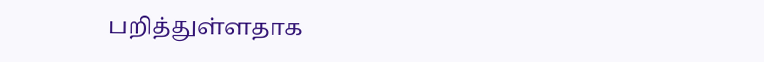பறித்துள்ளதாக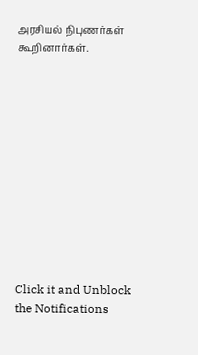அரசியல் நிபுணர்கள் கூறினார்கள்.












Click it and Unblock the Notifications